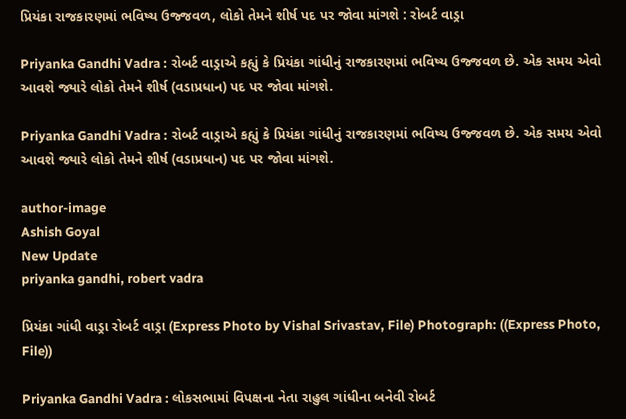પ્રિયંકા રાજકારણમાં ભવિષ્ય ઉજ્જવળ, લોકો તેમને શીર્ષ પદ પર જોવા માંગશે : રોબર્ટ વાડ્રા

Priyanka Gandhi Vadra : રોબર્ટ વાડ્રાએ કહ્યું કે પ્રિયંકા ગાંધીનું રાજકારણમાં ભવિષ્ય ઉજ્જવળ છે. એક સમય એવો આવશે જ્યારે લોકો તેમને શીર્ષ (વડાપ્રધાન) પદ પર જોવા માંગશે.

Priyanka Gandhi Vadra : રોબર્ટ વાડ્રાએ કહ્યું કે પ્રિયંકા ગાંધીનું રાજકારણમાં ભવિષ્ય ઉજ્જવળ છે. એક સમય એવો આવશે જ્યારે લોકો તેમને શીર્ષ (વડાપ્રધાન) પદ પર જોવા માંગશે.

author-image
Ashish Goyal
New Update
priyanka gandhi, robert vadra

પ્રિયંકા ગાંધી વાડ્રા રોબર્ટ વાડ્રા (Express Photo by Vishal Srivastav, File) Photograph: ((Express Photo, File))

Priyanka Gandhi Vadra : લોકસભામાં વિપક્ષના નેતા રાહુલ ગાંધીના બનેવી રોબર્ટ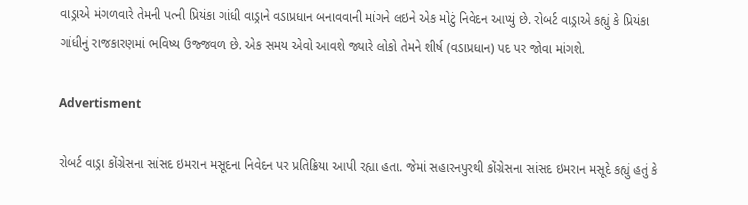વાડ્રાએ મંગળવારે તેમની પત્ની પ્રિયંકા ગાંધી વાડ્રાને વડાપ્રધાન બનાવવાની માંગને લઇને એક મોટું નિવેદન આપ્યું છે. રોબર્ટ વાડ્રાએ કહ્યું કે પ્રિયંકા ગાંધીનું રાજકારણમાં ભવિષ્ય ઉજ્જવળ છે. એક સમય એવો આવશે જ્યારે લોકો તેમને શીર્ષ (વડાપ્રધાન) પદ પર જોવા માંગશે.

Advertisment

રોબર્ટ વાડ્રા કોંગ્રેસના સાંસદ ઇમરાન મસૂદના નિવેદન પર પ્રતિક્રિયા આપી રહ્યા હતા. જેમાં સહારનપુરથી કોંગ્રેસના સાંસદ ઇમરાન મસૂદે કહ્યું હતું કે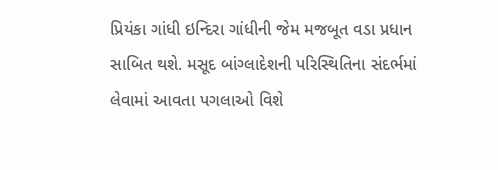પ્રિયંકા ગાંધી ઇન્દિરા ગાંધીની જેમ મજબૂત વડા પ્રધાન સાબિત થશે. મસૂદ બાંગ્લાદેશની પરિસ્થિતિના સંદર્ભમાં લેવામાં આવતા પગલાઓ વિશે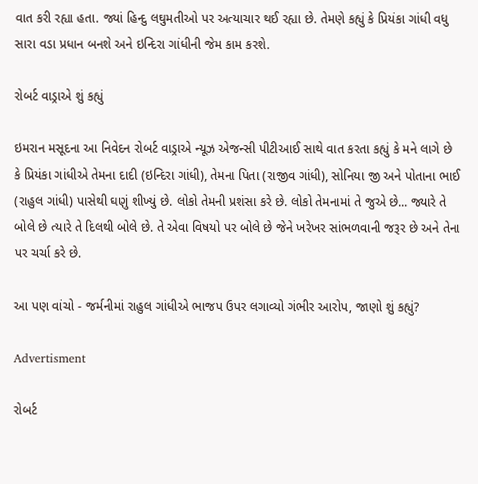વાત કરી રહ્યા હતા. જ્યાં હિન્દુ લઘુમતીઓ પર અત્યાચાર થઈ રહ્યા છે. તેમણે કહ્યું કે પ્રિયંકા ગાંધી વધુ સારા વડા પ્રધાન બનશે અને ઇન્દિરા ગાંધીની જેમ કામ કરશે.

રોબર્ટ વાડ્રાએ શું કહ્યું

ઇમરાન મસૂદના આ નિવેદન રોબર્ટ વાડ્રાએ ન્યૂઝ એજન્સી પીટીઆઈ સાથે વાત કરતા કહ્યું કે મને લાગે છે કે પ્રિયંકા ગાંધીએ તેમના દાદી (ઇન્દિરા ગાંધી), તેમના પિતા (રાજીવ ગાંધી), સોનિયા જી અને પોતાના ભાઈ (રાહુલ ગાંધી) પાસેથી ઘણું શીખ્યું છે. લોકો તેમની પ્રશંસા કરે છે. લોકો તેમનામાં તે જુએ છે... જ્યારે તે બોલે છે ત્યારે તે દિલથી બોલે છે. તે એવા વિષયો પર બોલે છે જેને ખરેખર સાંભળવાની જરૂર છે અને તેના પર ચર્ચા કરે છે.

આ પણ વાંચો - જર્મનીમાં રાહુલ ગાંધીએ ભાજપ ઉપર લગાવ્યો ગંભીર આરોપ, જાણો શું કહ્યું?

Advertisment

રોબર્ટ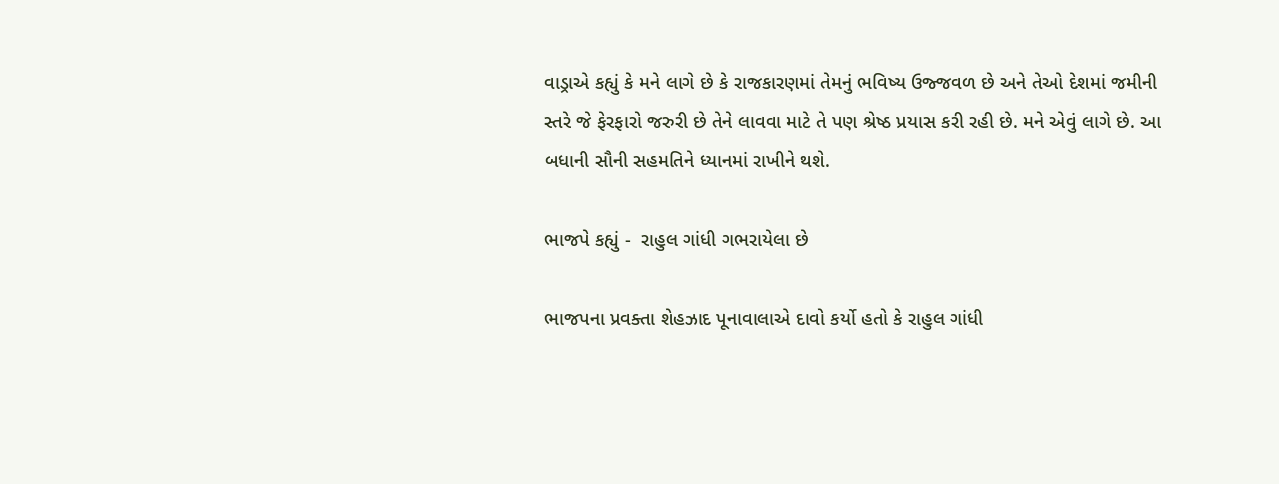વાડ્રાએ કહ્યું કે મને લાગે છે કે રાજકારણમાં તેમનું ભવિષ્ય ઉજ્જવળ છે અને તેઓ દેશમાં જમીની સ્તરે જે ફેરફારો જરુરી છે તેને લાવવા માટે તે પણ શ્રેષ્ઠ પ્રયાસ કરી રહી છે. મને એવું લાગે છે. આ બધાની સૌની સહમતિને ધ્યાનમાં રાખીને થશે.

ભાજપે કહ્યું -  રાહુલ ગાંધી ગભરાયેલા છે

ભાજપના પ્રવક્તા શેહઝાદ પૂનાવાલાએ દાવો કર્યો હતો કે રાહુલ ગાંધી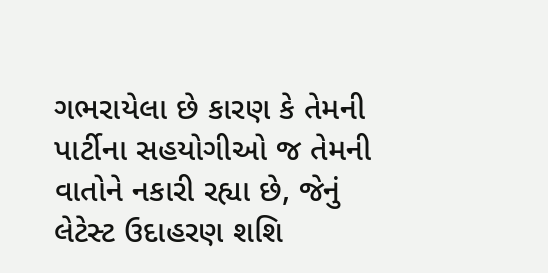ગભરાયેલા છે કારણ કે તેમની પાર્ટીના સહયોગીઓ જ તેમની વાતોને નકારી રહ્યા છે, જેનું લેટેસ્ટ ઉદાહરણ શશિ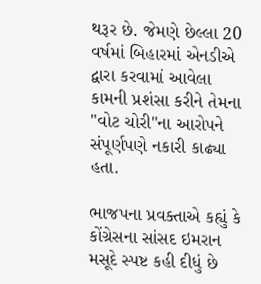થરૂર છે. જેમણે છેલ્લા 20 વર્ષમાં બિહારમાં એનડીએ દ્વારા કરવામાં આવેલા કામની પ્રશંસા કરીને તેમના "વોટ ચોરી"ના આરોપને સંપૂર્ણપણે નકારી કાઢ્યા હતા.

ભાજપના પ્રવક્તાએ કહ્યું કે કોંગ્રેસના સાંસદ ઇમરાન મસૂદે સ્પષ્ટ કહી દીધું છે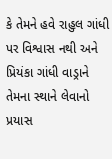કે તેમને હવે રાહુલ ગાંધી પર વિશ્વાસ નથી અને પ્રિયંકા ગાંધી વાડ્રાને તેમના સ્થાને લેવાનો પ્રયાસ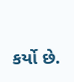કર્યો છે.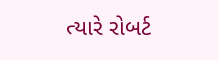ત્યારે રોબર્ટ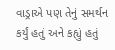વાડ્રાએ પણ તેનું સમર્થન કર્યું હતું અને કહ્યું હતું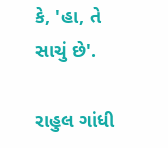કે, 'હા, તે સાચું છે'.

રાહુલ ગાંધી